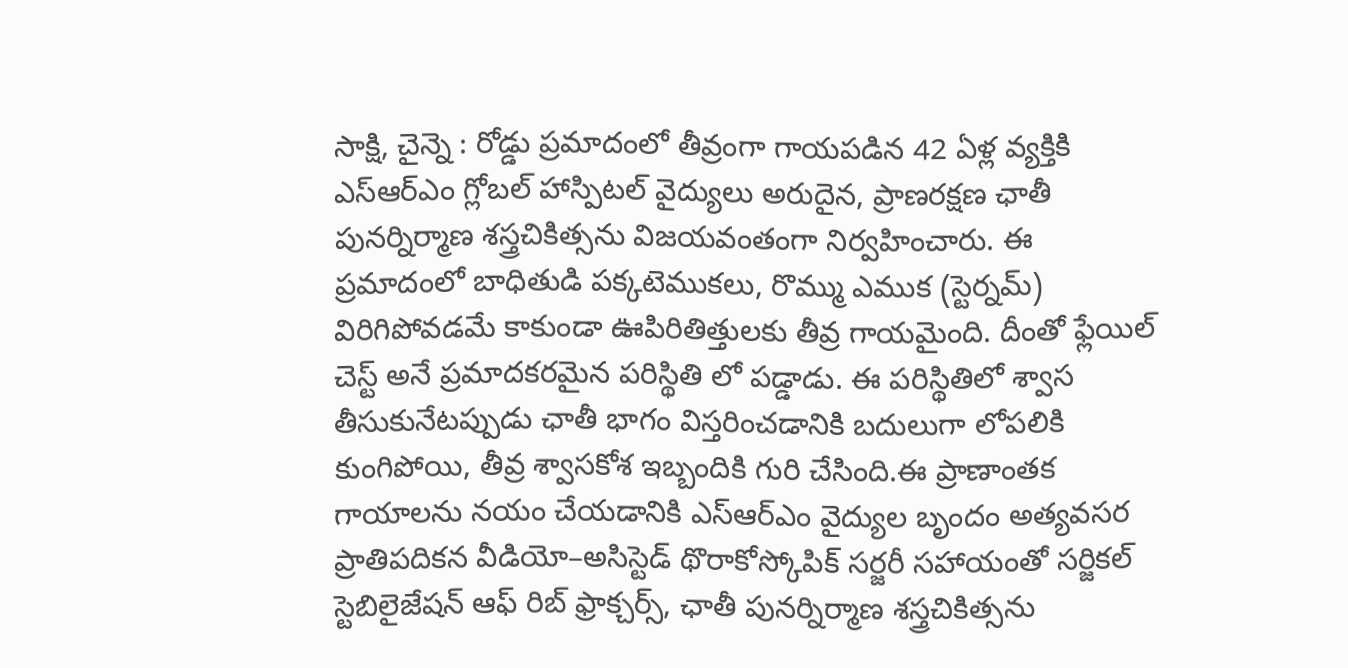సాక్షి, చైన్నె : రోడ్డు ప్రమాదంలో తీవ్రంగా గాయపడిన 42 ఏళ్ల వ్యక్తికి ఎస్ఆర్ఎం గ్లోబల్ హాస్పిటల్ వైద్యులు అరుదైన, ప్రాణరక్షణ ఛాతీ పునర్నిర్మాణ శస్త్రచికిత్సను విజయవంతంగా నిర్వహించారు. ఈ ప్రమాదంలో బాధితుడి పక్కటెముకలు, రొమ్ము ఎముక (స్టెర్నమ్) విరిగిపోవడమే కాకుండా ఊపిరితిత్తులకు తీవ్ర గాయమైంది. దీంతో ఫ్లేయిల్ చెస్ట్ అనే ప్రమాదకరమైన పరిస్థితి లో పడ్డాడు. ఈ పరిస్థితిలో శ్వాస తీసుకునేటప్పుడు ఛాతీ భాగం విస్తరించడానికి బదులుగా లోపలికి కుంగిపోయి, తీవ్ర శ్వాసకోశ ఇబ్బందికి గురి చేసింది.ఈ ప్రాణాంతక గాయాలను నయం చేయడానికి ఎస్ఆర్ఎం వైద్యుల బృందం అత్యవసర ప్రాతిపదికన వీడియో–అసిస్టెడ్ థొరాకోస్కోపిక్ సర్జరీ సహాయంతో సర్జికల్ స్టెబిలైజేషన్ ఆఫ్ రిబ్ ఫ్రాక్చర్స్, ఛాతీ పునర్నిర్మాణ శస్త్రచికిత్సను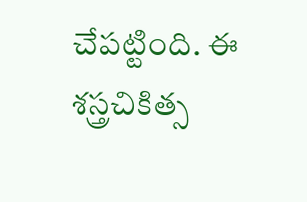చేపట్టింది. ఈ శస్త్రచికిత్స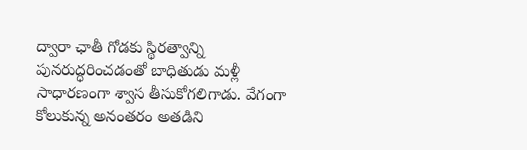ద్వారా ఛాతీ గోడకు స్థిరత్వాన్ని పునరుద్ధరించడంతో బాధితుడు మళ్లీ సాధారణంగా శ్వాస తీసుకోగలిగాడు. వేగంగా కోలుకున్న అనంతరం అతడిని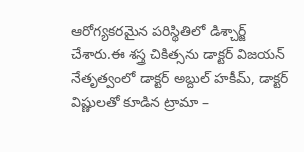ఆరోగ్యకరమైన పరిస్థితిలో డిశ్చార్జ్ చేశారు.ఈ శస్త్ర చికిత్సను డాక్టర్ విజయన్ నేతృత్వంలో డాక్టర్ అబ్దుల్ హకీమ్, డాక్టర్ విష్ణులతో కూడిన ట్రామా –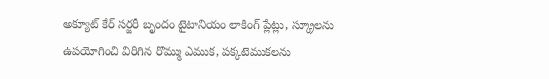అక్యూట్ కేర్ సర్జరీ బృందం టైటానియం లాకింగ్ ప్లేట్లు, స్క్రూలను ఉపయోగించి విరిగిన రొమ్ము ఎముక, పక్కటెముకలను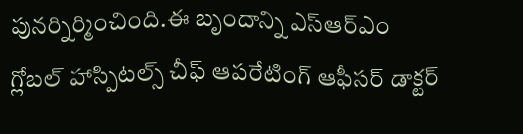పునర్నిర్మించింది.ఈ బృందాన్ని ఎస్ఆర్ఎం గ్లోబల్ హాస్పిటల్స్ చీఫ్ ఆపరేటింగ్ ఆఫీసర్ డాక్టర్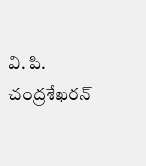వి. పి. చంద్రశేఖరన్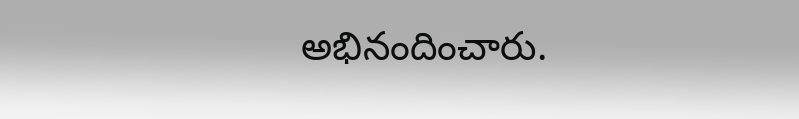అభినందించారు.